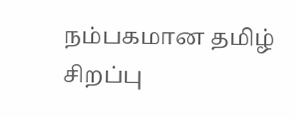நம்பகமான தமிழ் சிறப்பு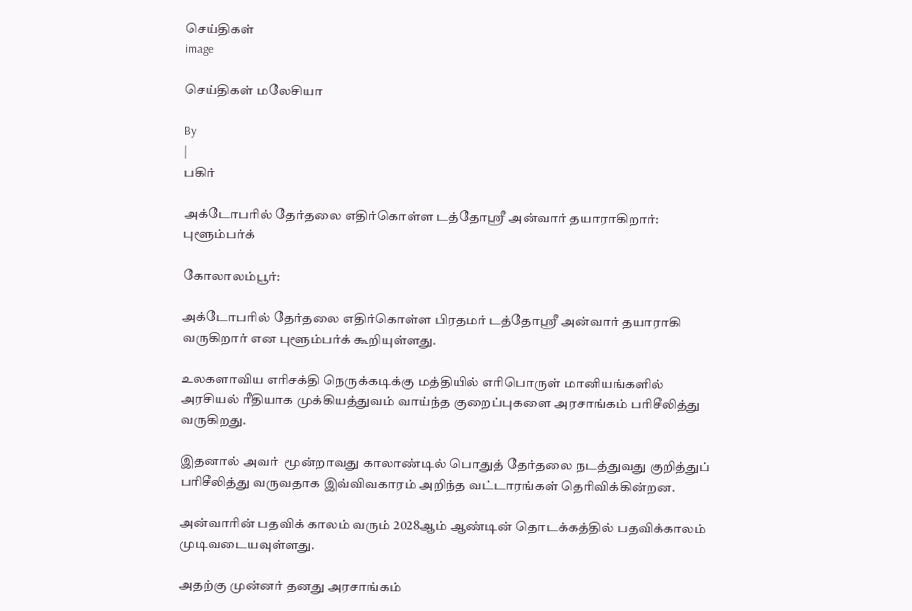செய்திகள்
image

செய்திகள் மலேசியா

By
|
பகிர்

அக்டோபரில் தேர்தலை எதிர்கொள்ள டத்தோஸ்ரீ அன்வார் தயாராகிறார்: புளூம்பர்க்

கோலாலம்பூர்:

அக்டோபரில் தேர்தலை எதிர்கொள்ள பிரதமர் டத்தோஸ்ரீ அன்வார் தயாராகி வருகிறார் என புளூம்பர்க் கூறியுள்ளது.

உலகளாவிய எரிசக்தி நெருக்கடிக்கு மத்தியில் எரிபொருள் மானியங்களில் அரசியல் ரீதியாக முக்கியத்துவம் வாய்ந்த குறைப்புகளை அரசாங்கம் பரிசீலித்து வருகிறது.

இதனால் அவர்  மூன்றாவது காலாண்டில் பொதுத் தேர்தலை நடத்துவது குறித்துப் பரிசீலித்து வருவதாக இவ்விவகாரம் அறிந்த வட்டாரங்கள் தெரிவிக்கின்றன.

அன்வாரின் பதவிக் காலம் வரும் 2028ஆம் ஆண்டின் தொடக்கத்தில் பதவிக்காலம் முடிவடையவுள்ளது.

அதற்கு முன்னர் தனது அரசாங்கம்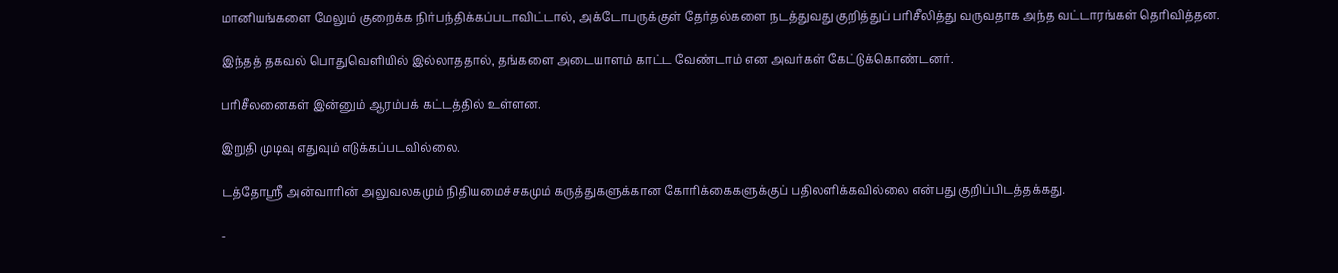மானியங்களை மேலும் குறைக்க நிர்பந்திக்கப்படாவிட்டால், அக்டோபருக்குள் தேர்தல்களை நடத்துவது குறித்துப் பரிசீலித்து வருவதாக அந்த வட்டாரங்கள் தெரிவித்தன.

இந்தத் தகவல் பொதுவெளியில் இல்லாததால், தங்களை அடையாளம் காட்ட வேண்டாம் என அவர்கள் கேட்டுக்கொண்டனர்.

பரிசீலனைகள் இன்னும் ஆரம்பக் கட்டத்தில் உள்ளன.

இறுதி முடிவு எதுவும் எடுக்கப்படவில்லை.

டத்தோஸ்ரீ அன்வாரின் அலுவலகமும் நிதியமைச்சகமும் கருத்துகளுக்கான கோரிக்கைகளுக்குப் பதிலளிக்கவில்லை என்பது குறிப்பிடத்தக்கது.

-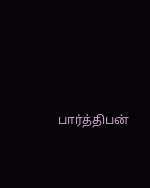பார்த்திபன்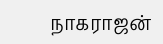நாகராஜன்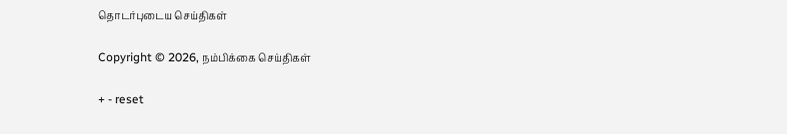தொடர்புடைய செய்திகள்

Copyright © 2026, நம்பிக்கை செய்திகள்

+ - reset